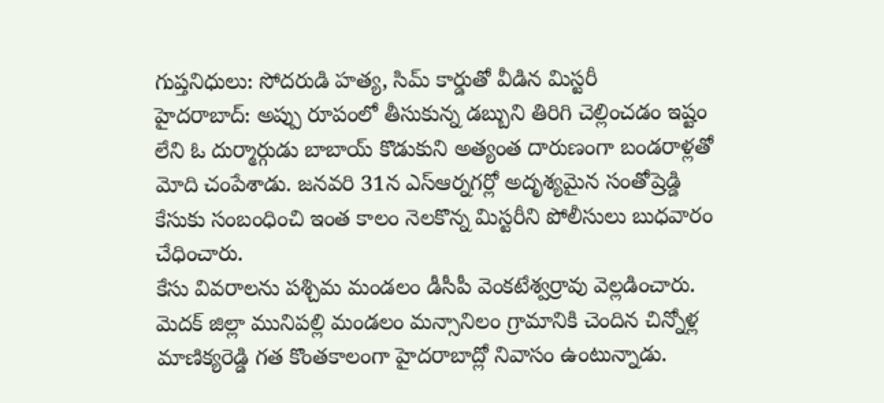గుప్తనిధులు: సోదరుడి హత్య, సిమ్ కార్డుతో వీడిన మిస్టరీ
హైదరాబాద్: అప్పు రూపంలో తీసుకున్న డబ్బుని తిరిగి చెల్లించడం ఇష్టం లేని ఓ దుర్మార్గుడు బాబాయ్ కొడుకుని అత్యంత దారుణంగా బండరాళ్లతో మోది చంపేశాడు. జనవరి 31న ఎస్ఆర్నగర్లో అదృశ్యమైన సంతోష్రెడ్డి కేసుకు సంబంధించి ఇంత కాలం నెలకొన్న మిస్టరీని పోలీసులు బుధవారం చేధించారు.
కేసు వివరాలను పశ్చిమ మండలం డీసీపీ వెంకటేశ్వర్రావు వెల్లడించారు. మెదక్ జిల్లా మునిపల్లి మండలం మన్సానిలం గ్రామానికి చెందిన చిన్నోళ్ల మాణిక్యరెడ్డి గత కొంతకాలంగా హైదరాబాద్లో నివాసం ఉంటున్నాడు.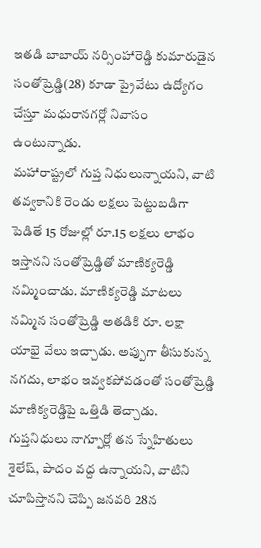ఇతడి బాబాయ్ నర్సింహారెడ్డి కుమారుడైన సంతోష్రెడ్డి(28) కూడా ప్రైవేటు ఉద్యోగం చేస్తూ మధురానగర్లో నివాసం ఉంటున్నాడు.
మహారాష్ట్రలో గుప్త నిధులున్నాయని, వాటి తవ్వకానికి రెండు లక్షలు పెట్టుబడిగా పెడితే 15 రోజుల్లో రూ.15 లక్షలు లాభం ఇస్తానని సంతోష్రెడ్డితో మాణిక్యరెడ్డి నమ్మించాడు. మాణిక్యరెడ్డి మాటలు నమ్మిన సంతోష్రెడ్డి అతడికి రూ. లక్షా యాభై వేలు ఇచ్చాడు. అప్పుగా తీసుకున్న నగదు, లాభం ఇవ్వకపోవడంతో సంతోష్రెడ్డి మాణిక్యరెడ్డిపై ఒత్తిడి తెచ్చాడు.
గుప్తనిధులు నాగ్పూర్లో తన స్నేహితులు శైలేష్, పాదం వద్ద ఉన్నాయని, వాటిని చూపిస్తానని చెప్పి జనవరి 28న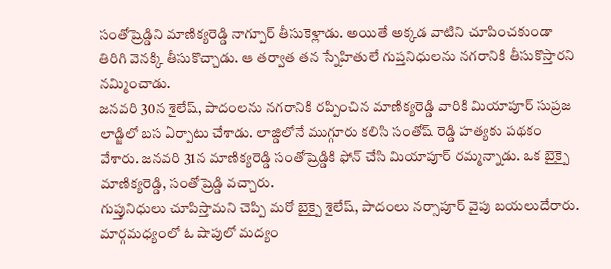సంతోష్రెడ్డిని మాణిక్యరెడ్డి నాగ్పూర్ తీసుకెళ్లాడు. అయితే అక్కడ వాటిని చూపించకుండా తిరిగి వెనక్కి తీసుకొచ్చాడు. ఆ తర్వాత తన స్నేహితులే గుప్తనిధులను నగరానికి తీసుకొస్తారని నమ్మించాడు.
జనవరి 30న శైలేష్, పాదంలను నగరానికి రప్పించిన మాణిక్యరెడ్డి వారికి మియాపూర్ సుప్రజ లాడ్జిలో బస ఏర్పాటు చేశాడు. లాజ్డిలోనే ముగ్గూరు కలిసి సంతోష్ రెడ్డి హత్యకు పథకం వేశారు. జనవరి 31న మాణిక్యరెడ్డి సంతోష్రెడ్డికి ఫోన్ చేసి మియాపూర్ రమ్మన్నాడు. ఒక బైక్పై మాణిక్యరెడ్డి, సంతోష్రెడ్డి వచ్చారు.
గుప్తునిధులు చూపిస్తామని చెప్పి మరో బైక్పై శైలేష్, పాదంలు నర్సాపూర్ వైపు బయలుదేరారు. మార్గమధ్యంలో ఓ షాపులో మద్యం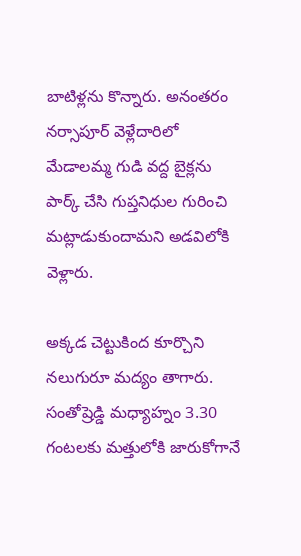బాటిళ్లను కొన్నారు. అనంతరం నర్సాపూర్ వెళ్లేదారిలో మేడాలమ్మ గుడి వద్ద బైక్లను పార్క్ చేసి గుప్తనిధుల గురించి మట్లాడుకుందామని అడవిలోకి వెళ్లారు.

అక్కడ చెట్టుకింద కూర్చొని నలుగురూ మద్యం తాగారు. సంతోష్రెడ్డి మధ్యాహ్నం 3.30 గంటలకు మత్తులోకి జారుకోగానే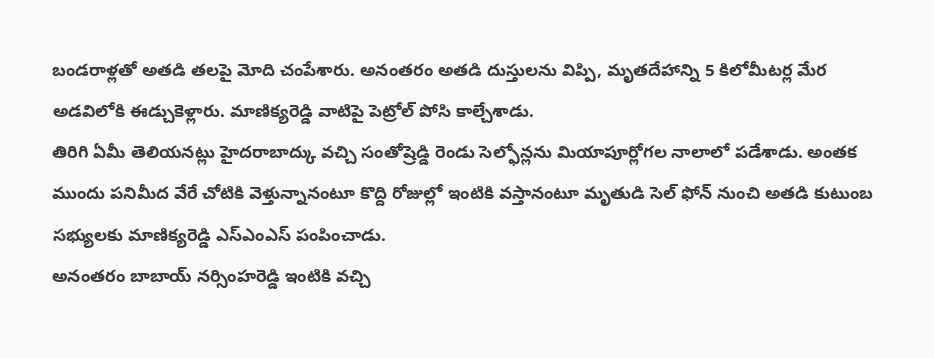బండరాళ్లతో అతడి తలపై మోది చంపేశారు. అనంతరం అతడి దుస్తులను విప్పి, మృతదేహాన్ని 5 కిలోమీటర్ల మేర అడవిలోకి ఈడ్చుకెళ్లారు. మాణిక్యరెడ్డి వాటిపై పెట్రోల్ పోసి కాల్చేశాడు.
తిరిగి ఏమీ తెలియనట్లు హైదరాబాద్కు వచ్చి సంతోష్రెడ్డి రెండు సెల్ఫోన్లను మియాపూర్లోగల నాలాలో పడేశాడు. అంతక ముందు పనిమీద వేరే చోటికి వెళ్తున్నానంటూ కొద్ది రోజుల్లో ఇంటికి వస్తానంటూ మృతుడి సెల్ ఫోన్ నుంచి అతడి కుటుంబ సభ్యులకు మాణిక్యరెడ్డి ఎస్ఎంఎస్ పంపించాడు.
అనంతరం బాబాయ్ నర్సింహరెడ్డి ఇంటికి వచ్చి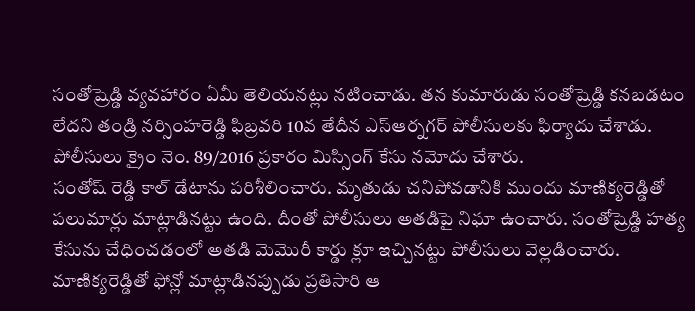సంతోష్రెడ్డి వ్యవహారం ఏమీ తెలియనట్లు నటించాడు. తన కుమారుడు సంతోష్రెడ్డి కనబడటం లేదని తండ్రి నర్సింహరెడ్డి ఫిబ్రవరి 10వ తేదీన ఎస్ఆర్నగర్ పోలీసులకు ఫిర్యాదు చేశాడు. పోలీసులు క్రైం నెం. 89/2016 ప్రకారం మిస్సింగ్ కేసు నమోదు చేశారు.
సంతోష్ రెడ్డి కాల్ డేటాను పరిశీలించారు. మృతుడు చనిపోవడానికి ముందు మాణిక్యరెడ్డితో పలుమార్లు మాట్లాడినట్టు ఉంది. దీంతో పోలీసులు అతడిపై నిఘా ఉంచారు. సంతోష్రెడ్డి హత్య కేసును చేధించడంలో అతడి మెమొరీ కార్డు క్లూ ఇచ్చినట్టు పోలీసులు వెల్లడించారు.
మాణిక్యరెడ్డితో ఫోన్లో మాట్లాడినప్పుడు ప్రతిసారి ఆ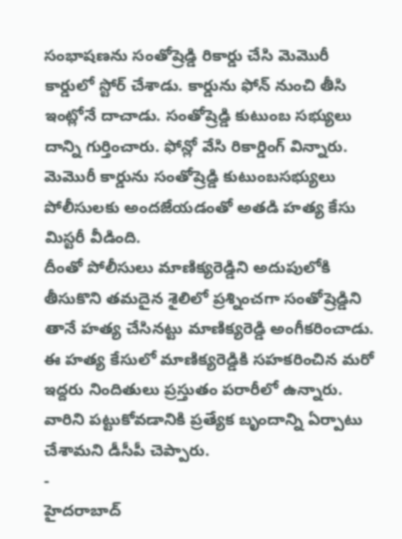సంభాషణను సంతోష్రెడ్డి రికార్డు చేసి మెమొరీ కార్డులో స్టోర్ చేశాడు. కార్డును ఫోన్ నుంచి తీసి ఇంట్లోనే దాచాడు. సంతోష్రెడ్డి కుటుంబ సభ్యులు దాన్ని గుర్తించారు. ఫోన్లో వేసి రికార్డింగ్ విన్నారు. మెమొరీ కార్డును సంతోష్రెడ్డి కుటుంబసభ్యులు పోలీసులకు అందజేయడంతో అతడి హత్య కేసు మిస్టరీ వీడింది.
దీంతో పోలీసులు మాణిక్యరెడ్డిని అదుపులోకి తీసుకొని తమదైన శైలిలో ప్రశ్నించగా సంతోష్రెడ్డిని తానే హత్య చేసినట్టు మాణిక్యరెడ్డి అంగీకరించాడు. ఈ హత్య కేసులో మాణిక్యరెడ్డికి సహకరించిన మరో ఇద్దరు నిందితులు ప్రస్తుతం పరారీలో ఉన్నారు. వారిని పట్టుకోవడానికి ప్రత్యేక బృందాన్ని ఏర్పాటు చేశామని డీసీపీ చెప్పారు.
-
హైదరాబాద్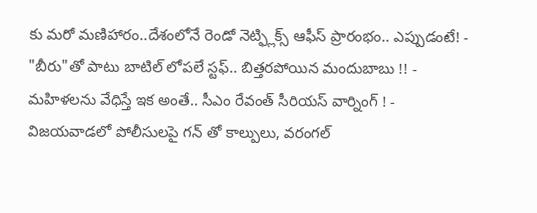కు మరో మణిహారం..దేశంలోనే రెండో నెట్ఫ్లిక్స్ ఆఫీస్ ప్రారంభం.. ఎప్పుడంటే! -
"బీరు"తో పాటు బాటిల్ లోపలే స్టఫ్.. బిత్తరపోయిన మందుబాబు !! -
మహిళలను వేధిస్తే ఇక అంతే.. సీఎం రేవంత్ సీరియస్ వార్నింగ్ ! -
విజయవాడలో పోలీసులపై గన్ తో కాల్పులు, వరంగల్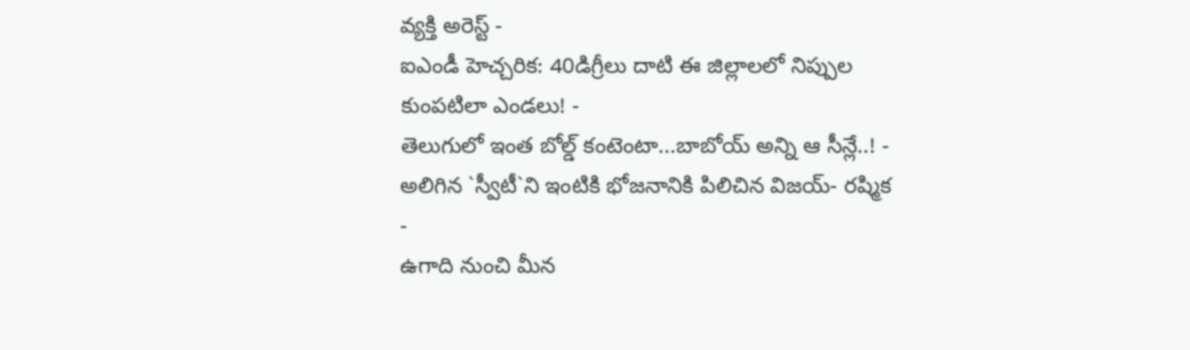వ్యక్తి అరెస్ట్ -
ఐఎండీ హెచ్చరిక: 40డిగ్రీలు దాటి ఈ జిల్లాలలో నిప్పుల కుంపటిలా ఎండలు! -
తెలుగులో ఇంత బోల్డ్ కంటెంటా...బాబోయ్ అన్ని ఆ సీన్లే..! -
అలిగిన `స్వీటీ`ని ఇంటికి భోజనానికి పిలిచిన విజయ్- రష్మిక -
ఉగాది నుంచి మీన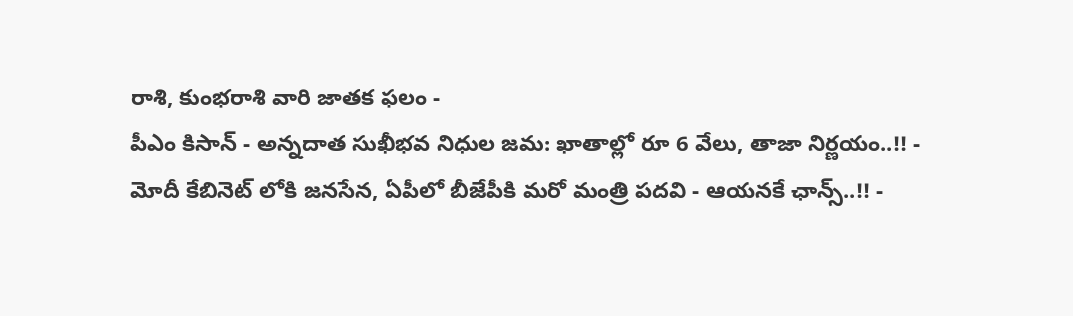రాశి, కుంభరాశి వారి జాతక ఫలం -
పీఎం కిసాన్ - అన్నదాత సుఖీభవ నిధుల జమ: ఖాతాల్లో రూ 6 వేలు, తాజా నిర్ణయం..!! -
మోదీ కేబినెట్ లోకి జనసేన, ఏపీలో బీజేపీకి మరో మంత్రి పదవి - ఆయనకే ఛాన్స్..!! -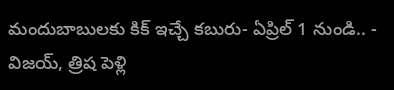మందుబాబులకు కిక్ ఇచ్చే కబురు- ఏప్రిల్ 1 నుండి.. -
విజయ్, త్రిష పెళ్లి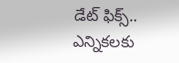డేట్ ఫిక్స్.. ఎన్నికలకు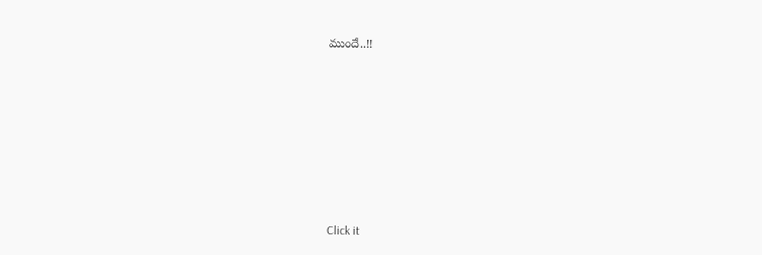ముందే..!!












Click it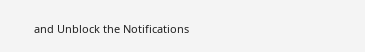and Unblock the Notifications